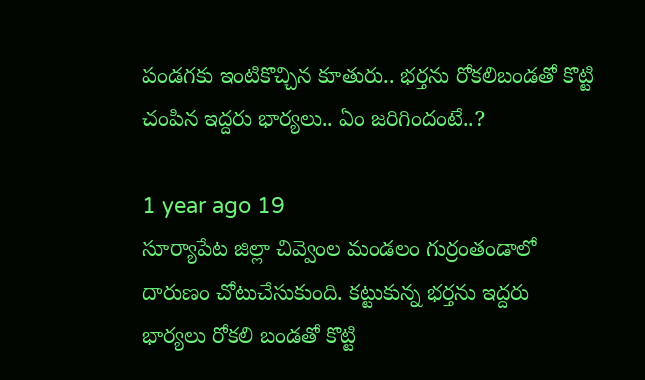పండగకు ఇంటికొచ్చిన కూతురు.. భర్తను రోకలిబండతో కొట్టి చంపిన ఇద్దరు భార్యలు.. ఏం జరిగిందంటే..?

1 year ago 19
సూర్యాపేట జిల్లా చివ్వెంల మండలం గుర్రంతండాలో దారుణం చోటుచేసుకుంది. కట్టుకున్న భర్తను ఇద్దరు భార్యలు రోకలి బండతో కొట్టి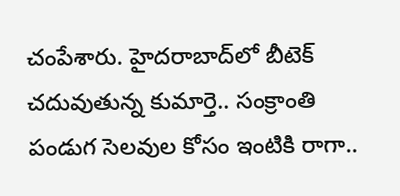చంపేశారు. హైదరాబాద్‌లో బీటెక్ చదువుతున్న కుమార్తె.. సంక్రాంతి పండుగ సెలవుల కోసం ఇంటికి రాగా..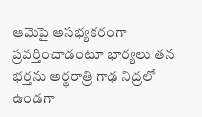ఆమెపై అసభ్యకరంగా ప్రవర్తించాడంటూ భార్యలు తన భర్తను అర్థరాత్రి గాఢ నిద్రలో ఉండగా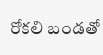రోకలి బండతో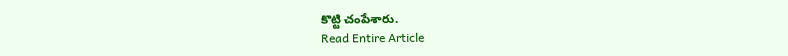కొట్టి చంపేశారు.
Read Entire Article